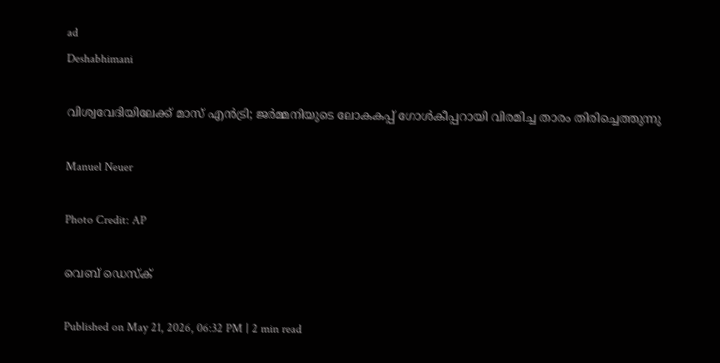ad
Deshabhimani

വിശ്വവേദിയിലേക്ക് മാസ് എൻട്രി; ജർമ്മനിയുടെ ലോകകപ്പ് ഗോൾകീപ്പറായി വിരമിച്ച താരം തിരിച്ചെത്തുന്നു

Manuel Neuer

Photo Credit: AP

വെബ് ഡെസ്ക്

Published on May 21, 2026, 06:32 PM | 2 min read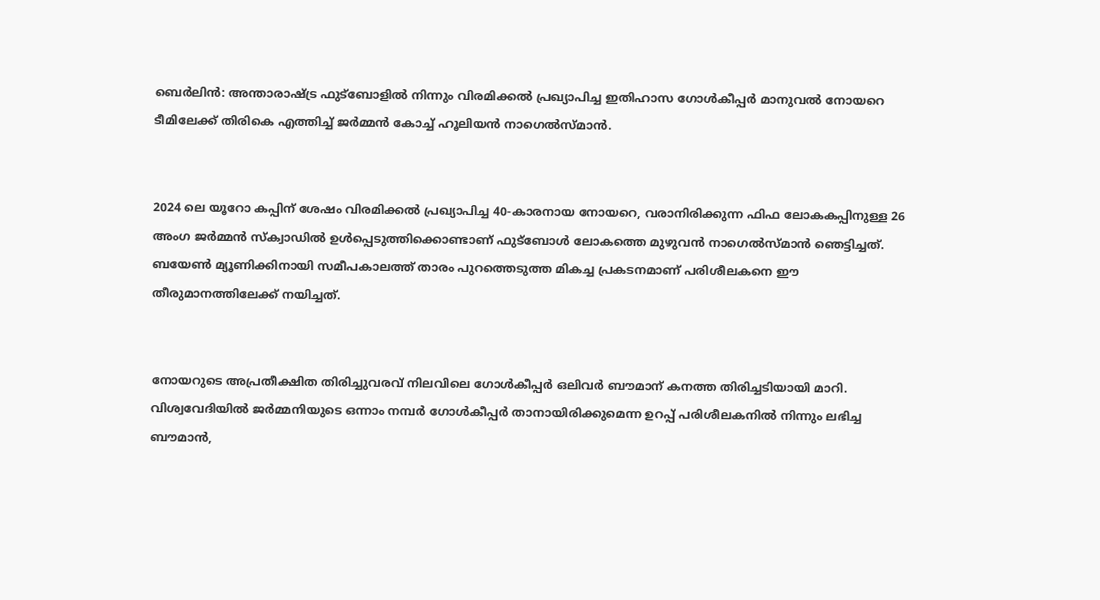ബെർലിൻ: അന്താരാഷ്ട്ര ഫുട്ബോളിൽ നിന്നും വിരമിക്കൽ പ്രഖ്യാപിച്ച ഇതിഹാസ ഗോൾകീപ്പർ മാനുവൽ നോയറെ ടീമിലേക്ക് തിരികെ എത്തിച്ച് ജർമ്മൻ കോച്ച് ഹൂലിയൻ നാഗെൽസ്മാൻ.


2024 ലെ യൂറോ കപ്പിന് ശേഷം വിരമിക്കൽ പ്രഖ്യാപിച്ച 40-കാരനായ നോയറെ, വരാനിരിക്കുന്ന ഫിഫ ലോകകപ്പിനുള്ള 26 അംഗ ജർമ്മൻ സ്ക്വാഡിൽ ഉൾപ്പെടുത്തിക്കൊണ്ടാണ് ഫുട്ബോൾ ലോകത്തെ മുഴുവൻ നാഗെൽസ്മാൻ ഞെട്ടിച്ചത്. ബയേൺ മ്യൂണിക്കിനായി സമീപകാലത്ത് താരം പുറത്തെടുത്ത മികച്ച പ്രകടനമാണ് പരിശീലകനെ ഈ തീരുമാനത്തിലേക്ക് നയിച്ചത്.


നോയറുടെ അപ്രതീക്ഷിത തിരിച്ചുവരവ് നിലവിലെ ഗോൾകീപ്പർ ഒലിവർ ബൗമാന് കനത്ത തിരിച്ചടിയായി മാറി. വിശ്വവേദിയിൽ ജർമ്മനിയുടെ ഒന്നാം നമ്പർ ഗോൾകീപ്പർ താനായിരിക്കുമെന്ന ഉറപ്പ് പരിശീലകനിൽ നിന്നും ലഭിച്ച ബൗമാൻ,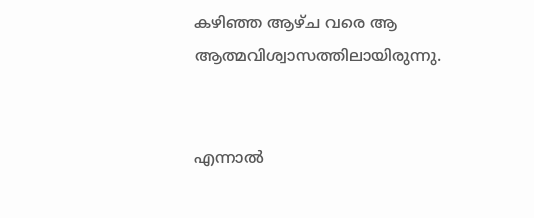കഴിഞ്ഞ ആഴ്ച വരെ ആ ആത്മവിശ്വാസത്തിലായിരുന്നു.


എന്നാൽ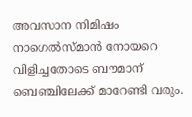അവസാന നിമിഷം നാഗെൽസ്മാൻ നോയറെ വിളിച്ചതോടെ ബൗമാന് ബെഞ്ചിലേക്ക് മാറേണ്ടി വരും.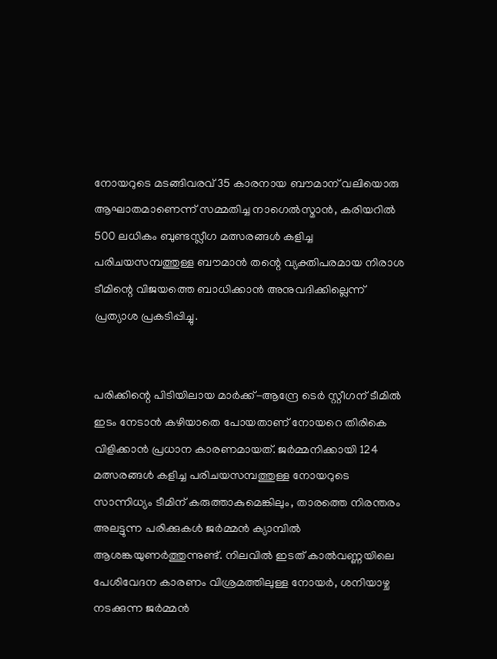നോയറുടെ മടങ്ങിവരവ് 35 കാരനായ ബൗമാന് വലിയൊരു ആഘാതമാണെന്ന് സമ്മതിച്ച നാഗെൽസ്മാൻ, കരിയറിൽ 500 ലധികം ബുണ്ടസ്ലീഗ മത്സരങ്ങൾ കളിച്ച പരിചയസമ്പത്തുള്ള ബൗമാൻ തന്റെ വ്യക്തിപരമായ നിരാശ ടീമിന്റെ വിജയത്തെ ബാധിക്കാൻ അനുവദിക്കില്ലെന്ന് പ്രത്യാശ പ്രകടിപ്പിച്ചു.


പരിക്കിന്റെ പിടിയിലായ മാർക്ക്-ആന്ദ്രേ ടെർ സ്റ്റീഗന് ടീമിൽ ഇടം നേടാൻ കഴിയാതെ പോയതാണ് നോയറെ തിരികെ വിളിക്കാൻ പ്രധാന കാരണമായത്. ജർമ്മനിക്കായി 124 മത്സരങ്ങൾ കളിച്ച പരിചയസമ്പത്തുള്ള നോയറുടെ സാന്നിധ്യം ടീമിന് കരുത്താകുമെങ്കിലും, താരത്തെ നിരന്തരം അലട്ടുന്ന പരിക്കുകൾ ജർമ്മൻ ക്യാമ്പിൽ ആശങ്കയുണർത്തുന്നുണ്ട്. നിലവിൽ ഇടത് കാൽവണ്ണയിലെ പേശിവേദന കാരണം വിശ്രമത്തിലുള്ള നോയർ, ശനിയാഴ്ച നടക്കുന്ന ജർമ്മൻ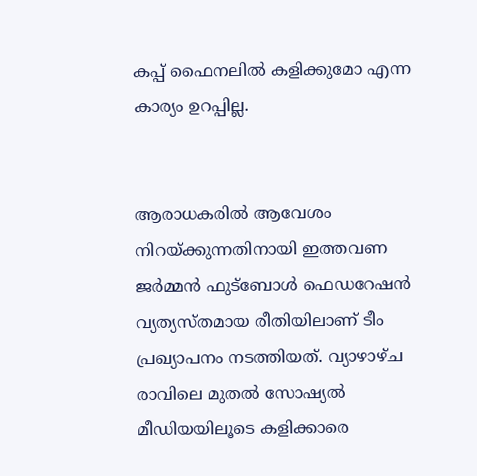കപ്പ് ഫൈനലിൽ കളിക്കുമോ എന്ന കാര്യം ഉറപ്പില്ല.


ആരാധകരിൽ ആവേശം നിറയ്ക്കുന്നതിനായി ഇത്തവണ ജർമ്മൻ ഫുട്ബോൾ ഫെഡറേഷൻ വ്യത്യസ്തമായ രീതിയിലാണ് ടീം പ്രഖ്യാപനം നടത്തിയത്. വ്യാഴാഴ്ച രാവിലെ മുതൽ സോഷ്യൽ മീഡിയയിലൂടെ കളിക്കാരെ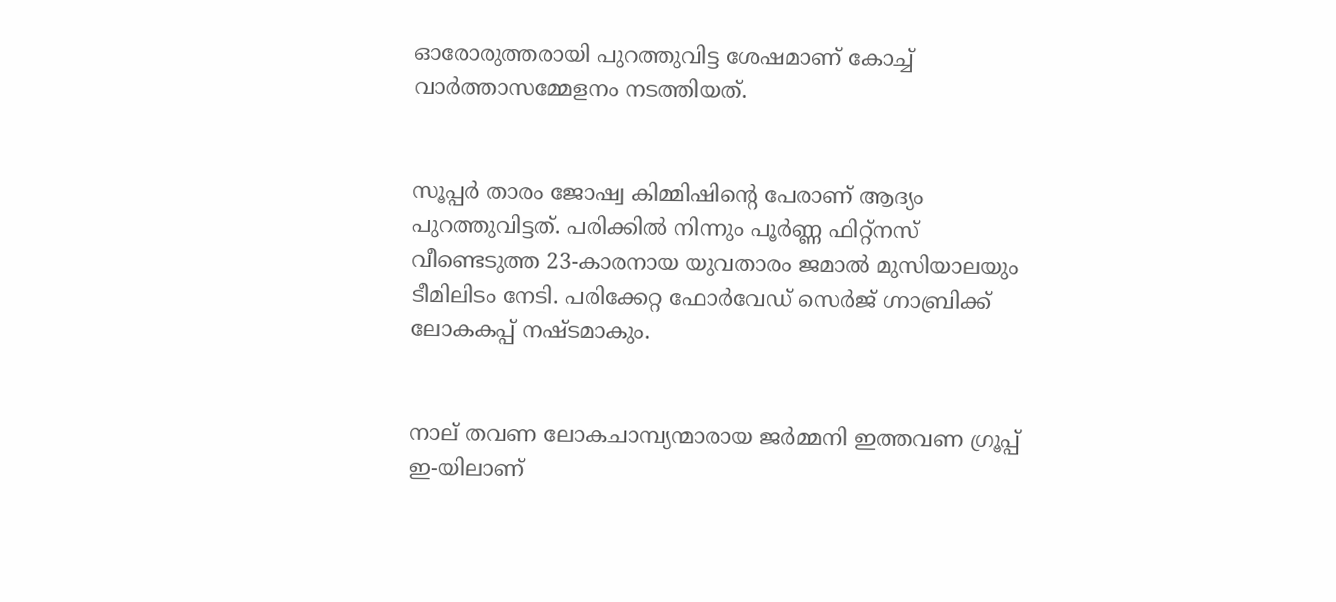ഓരോരുത്തരായി പുറത്തുവിട്ട ശേഷമാണ് കോച്ച് വാർത്താസമ്മേളനം നടത്തിയത്.


സൂപ്പർ താരം ജോഷ്വ കിമ്മിഷിന്റെ പേരാണ് ആദ്യം പുറത്തുവിട്ടത്. പരിക്കിൽ നിന്നും പൂർണ്ണ ഫിറ്റ്നസ് വീണ്ടെടുത്ത 23-കാരനായ യുവതാരം ജമാൽ മുസിയാലയും ടീമിലിടം നേടി. പരിക്കേറ്റ ഫോർവേഡ് സെർജ് ഗ്നാബ്രിക്ക് ലോകകപ്പ് നഷ്ടമാകും.


നാല് തവണ ലോകചാമ്പ്യന്മാരായ ജർമ്മനി ഇത്തവണ ഗ്രൂപ്പ് ഇ-യിലാണ്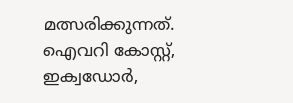മത്സരിക്കുന്നത്. ഐവറി കോസ്റ്റ്, ഇക്വഡോർ,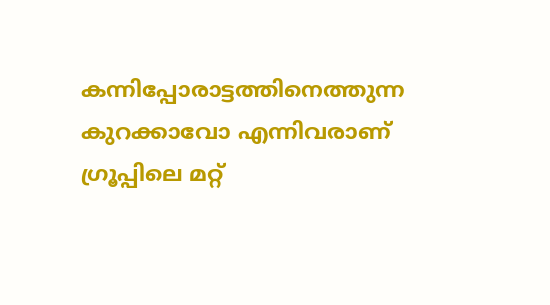കന്നിപ്പോരാട്ടത്തിനെത്തുന്ന കുറക്കാവോ എന്നിവരാണ് ഗ്രൂപ്പിലെ മറ്റ്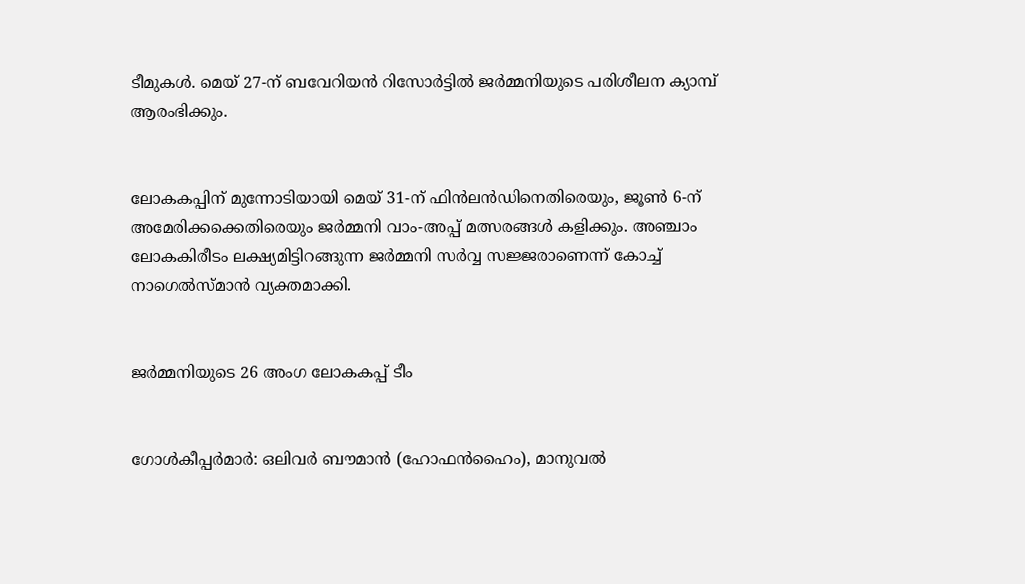ടീമുകൾ. മെയ് 27-ന് ബവേറിയൻ റിസോർട്ടിൽ ജർമ്മനിയുടെ പരിശീലന ക്യാമ്പ് ആരംഭിക്കും.


ലോകകപ്പിന് മുന്നോടിയായി മെയ് 31-ന് ഫിൻലൻഡിനെതിരെയും, ജൂൺ 6-ന് അമേരിക്കക്കെതിരെയും ജർമ്മനി വാം-അപ്പ് മത്സരങ്ങൾ കളിക്കും. അഞ്ചാം ലോകകിരീടം ലക്ഷ്യമിട്ടിറങ്ങുന്ന ജർമ്മനി സർവ്വ സജ്ജരാണെന്ന് കോച്ച് നാഗെൽസ്മാൻ വ്യക്തമാക്കി.


ജർമ്മനിയുടെ 26 അംഗ ലോകകപ്പ് ടീം


ഗോൾകീപ്പർമാർ: ഒലിവർ ബൗമാൻ (ഹോഫൻഹൈം), മാനുവൽ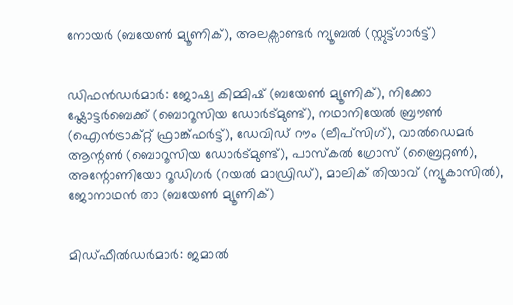നോയർ (ബയേൺ മ്യൂണിക്), അലക്സാണ്ടർ ന്യൂബൽ (സ്റ്റുട്ട്ഗാർട്ട്)


ഡിഫൻഡർമാർ: ജോഷ്വ കിമ്മിഷ് (ബയേൺ മ്യൂണിക്), നിക്കോ ഷ്ലോട്ടർബെക്ക് (ബൊറൂസിയ ഡോർട്മുണ്ട്), നഥാനിയേൽ ബ്രൗൺ (ഐൻട്രാക്റ്റ് ഫ്രാങ്ക്ഫർട്ട്), ഡേവിഡ് റൗം (ലീപ്സിഗ്), വാൽഡെമർ ആന്റൺ (ബൊറൂസിയ ഡോർട്മുണ്ട്), പാസ്കൽ ഗ്രോസ് (ബ്രൈറ്റൺ), അന്റോണിയോ റൂഡിഗർ (റയൽ മാഡ്രിഡ്), മാലിക് തിയാവ് (ന്യൂകാസിൽ), ജോനാഥൻ താ (ബയേൺ മ്യൂണിക്)


മിഡ്ഫീൽഡർമാർ: ജമാൽ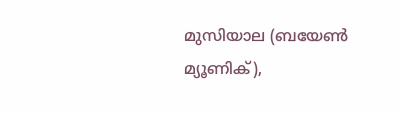മുസിയാല (ബയേൺ മ്യൂണിക്),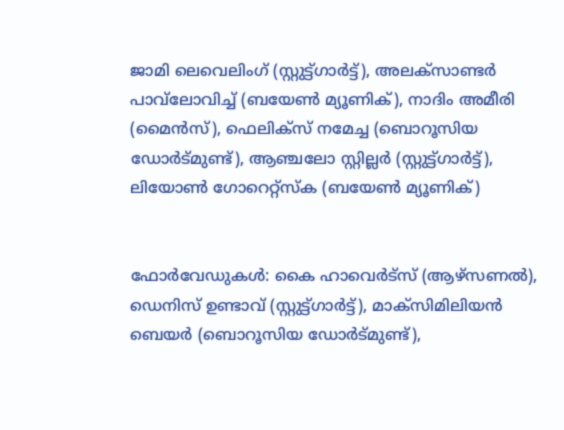ജാമി ലെവെലിംഗ് (സ്റ്റുട്ട്ഗാർട്ട്), അലക്സാണ്ടർ പാവ്‌ലോവിച്ച് (ബയേൺ മ്യൂണിക്), നാദിം അമീരി (മൈൻസ്), ഫെലിക്സ് നമേച്ച (ബൊറൂസിയ ഡോർട്മുണ്ട്), ആഞ്ചലോ സ്റ്റില്ലർ (സ്റ്റുട്ട്ഗാർട്ട്), ലിയോൺ ഗോറെറ്റ്സ്ക (ബയേൺ മ്യൂണിക്)


ഫോർവേഡുകൾ: കൈ ഹാവെർട്സ് (ആഴ്സണൽ), ഡെനിസ് ഉണ്ടാവ് (സ്റ്റുട്ട്ഗാർട്ട്), മാക്സിമിലിയൻ ബെയർ (ബൊറൂസിയ ഡോർട്മുണ്ട്),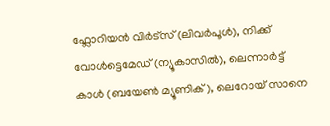ഫ്ലോറിയൻ വിർട്സ് (ലിവർപൂൾ), നിക്ക് വോൾട്ടെമേഡ് (ന്യൂകാസിൽ), ലെന്നാർട്ട് കാൾ (ബയേൺ മ്യൂണിക്), ലെറോയ് സാനെ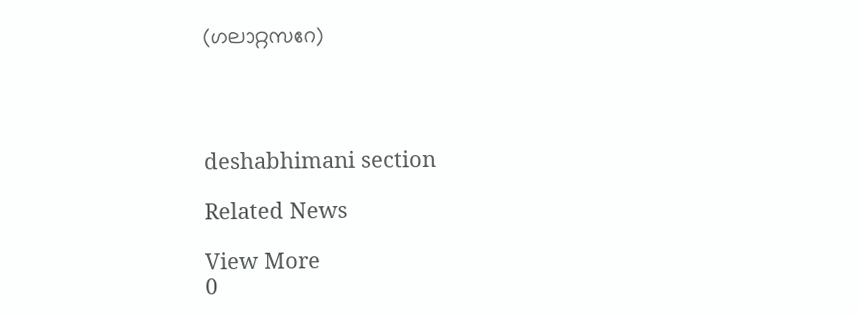(ഗലാറ്റസറേ)




deshabhimani section

Related News

View More
0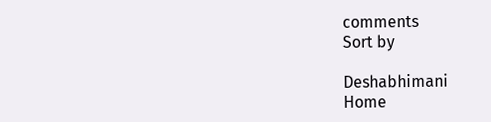comments
Sort by

Deshabhimani
Home